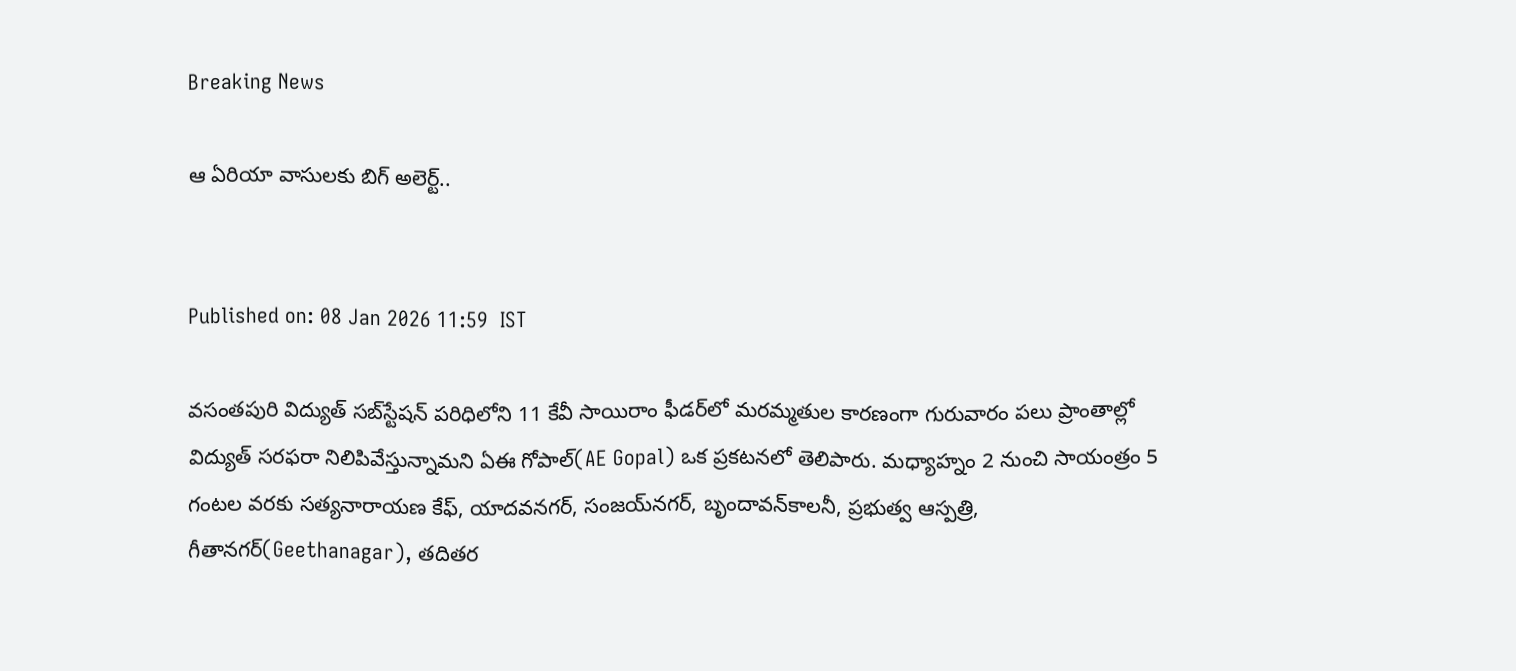Breaking News

ఆ ఏరియా వాసులకు బిగ్ అలెర్ట్..


Published on: 08 Jan 2026 11:59  IST

వసంతపురి విద్యుత్‌ సబ్‌స్టేషన్‌ పరిధిలోని 11 కేవీ సాయిరాం ఫీడర్‌లో మరమ్మతుల కారణంగా గురువారం పలు ప్రాంతాల్లో విద్యుత్‌ సరఫరా నిలిపివేస్తున్నామని ఏఈ గోపాల్‌(AE Gopal) ఒక ప్రకటనలో తెలిపారు. మధ్యాహ్నం 2 నుంచి సాయంత్రం 5 గంటల వరకు సత్యనారాయణ కేఫ్‌, యాదవనగర్‌, సంజయ్‌నగర్‌, బృందావన్‌కాలనీ, ప్రభుత్వ ఆస్పత్రి, గీతానగర్‌(Geethanagar), తదితర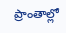ప్రాంతాల్లో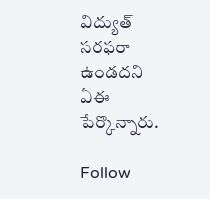విద్యుత్‌ సరఫరా ఉండదని ఏఈ పేర్కొన్నారు.

Follow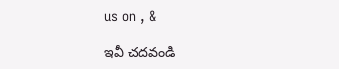us on , &

ఇవీ చదవండి